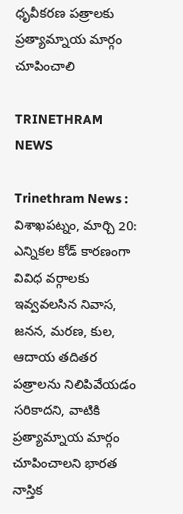ధృవీకరణ పత్రాలకు ప్రత్యామ్నాయ మార్గం చూపించాలి

TRINETHRAM NEWS

Trinethram News : విశాఖపట్నం, మార్చి 20: ఎన్నికల కోడ్ కారణంగా వివిధ వర్గాలకు ఇవ్వవలసిన నివాస, జనన, మరణ, కుల, ఆదాయ తదితర పత్రాలను నిలిపివేయడం సరికాదని, వాటికి ప్రత్యామ్నాయ మార్గం చూపించాలని భారత నాస్తిక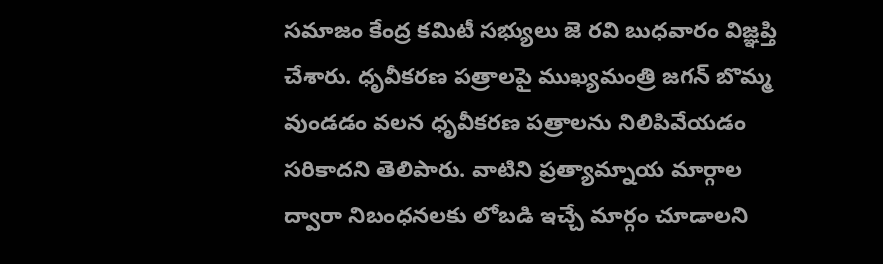సమాజం కేంద్ర కమిటీ సభ్యులు జె రవి బుధవారం విజ్ఞప్తి చేశారు. ధృవీకరణ పత్రాలపై ముఖ్యమంత్రి జగన్ బొమ్మ వుండడం వలన ధృవీకరణ పత్రాలను నిలిపివేయడం సరికాదని తెలిపారు. వాటిని ప్రత్యామ్నాయ మార్గాల ద్వారా నిబంధనలకు లోబడి ఇచ్చే మార్గం చూడాలని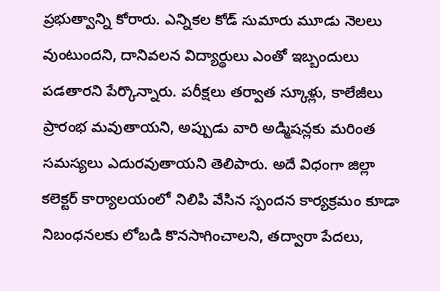ప్రభుత్వాన్ని కోరారు. ఎన్నికల కోడ్ సుమారు మూడు నెలలు వుంటుందని, దానివలన విద్యార్థులు ఎంతో ఇబ్బందులు పడతారని పేర్కొన్నారు. పరీక్షలు తర్వాత స్కూళ్లు, కాలేజీలు ప్రారంభ మవుతాయని, అప్పుడు వారి అడ్మిషన్లకు మరింత సమస్యలు ఎదురవుతాయని తెలిపారు. అదే విధంగా జిల్లా కలెక్టర్ కార్యాలయంలో నిలిపి వేసిన స్పందన కార్యక్రమం కూడా నిబంధనలకు లోబడి కొనసాగించాలని, తద్వారా పేదలు,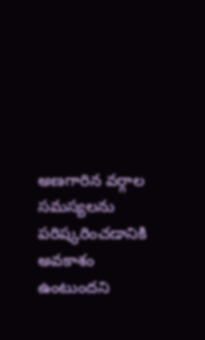అణగారిన వర్గాల సమస్యలను పరిష్కరించడానికి అవకాశం ఉంటుందని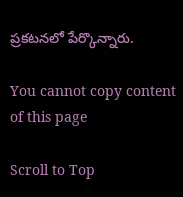ప్రకటనలో పేర్కొన్నారు.

You cannot copy content of this page

Scroll to Top